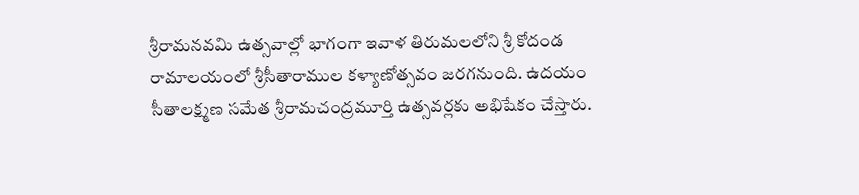శ్రీరామనవమి ఉత్సవాల్లో భాగంగా ఇవాళ తిరుమలలోని శ్రీ కోదండ రామాలయంలో శ్రీసీతారాముల కళ్యాణోత్సవం జరగనుంది. ఉదయం సీతాలక్ష్మణ సమేత శ్రీరామచంద్రమూర్తి ఉత్సవర్లకు అభిషేకం చేస్తారు.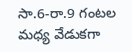సా.6-రా.9 గంటల మధ్య వేడుకగా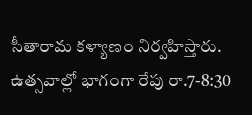సీతారామ కళ్యాణం నిర్వహిస్తారు. ఉత్సవాల్లో భాగంగా రేపు రా.7-8:30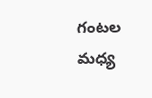గంటల మధ్య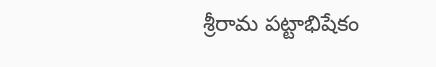శ్రీరామ పట్టాభిషేకం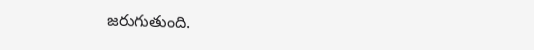జరుగుతుంది.